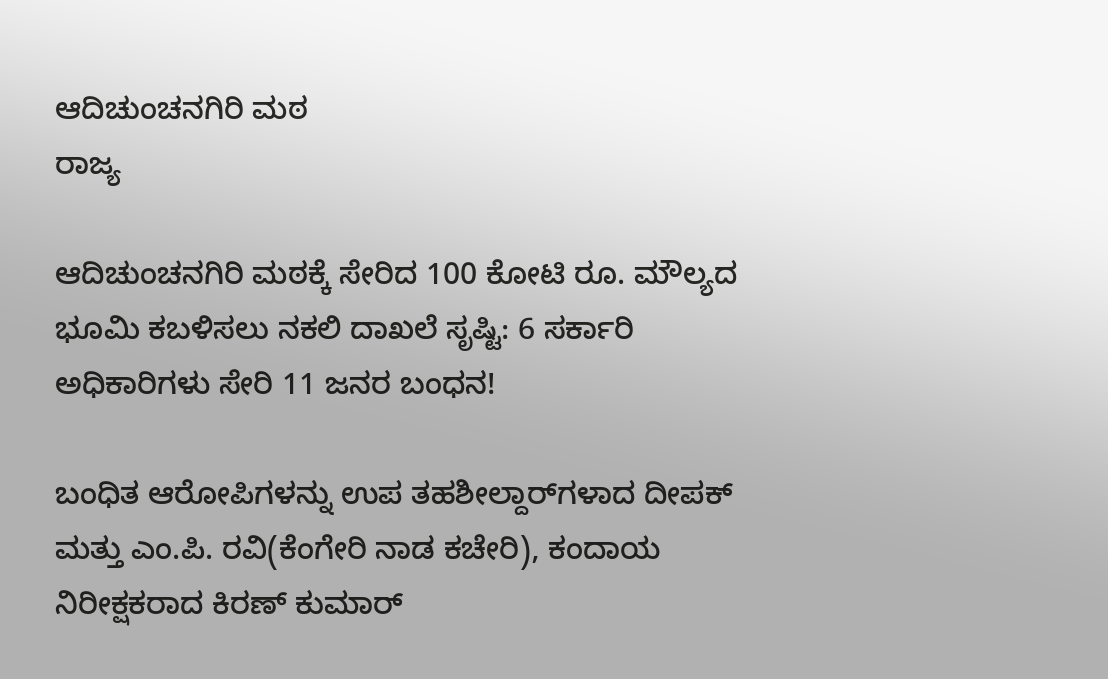ಆದಿಚುಂಚನಗಿರಿ ಮಠ
ರಾಜ್ಯ

ಆದಿಚುಂಚನಗಿರಿ ಮಠಕ್ಕೆ ಸೇರಿದ 100 ಕೋಟಿ ರೂ. ಮೌಲ್ಯದ ಭೂಮಿ ಕಬಳಿಸಲು ನಕಲಿ ದಾಖಲೆ ಸೃಷ್ಟಿ: 6 ಸರ್ಕಾರಿ ಅಧಿಕಾರಿಗಳು ಸೇರಿ 11 ಜನರ ಬಂಧನ!

ಬಂಧಿತ ಆರೋಪಿಗಳನ್ನು ಉಪ ತಹಶೀಲ್ದಾರ್‌ಗಳಾದ ದೀಪಕ್ ಮತ್ತು ಎಂ.ಪಿ. ರವಿ(ಕೆಂಗೇರಿ ನಾಡ ಕಚೇರಿ), ಕಂದಾಯ ನಿರೀಕ್ಷಕರಾದ ಕಿರಣ್ ಕುಮಾರ್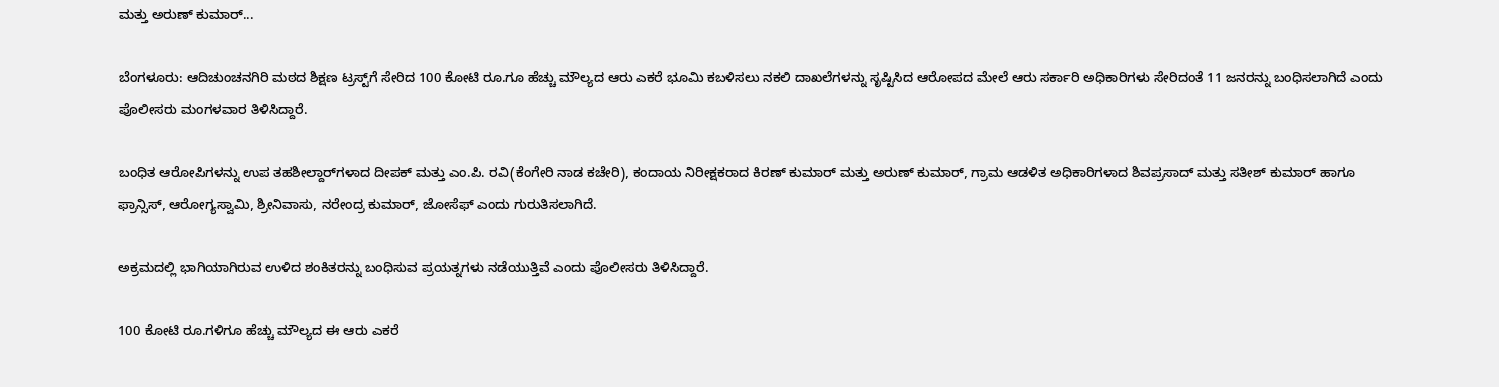ಮತ್ತು ಅರುಣ್ ಕುಮಾರ್...

ಬೆಂಗಳೂರು: ಆದಿಚುಂಚನಗಿರಿ ಮಠದ ಶಿಕ್ಷಣ ಟ್ರಸ್ಟ್‌ಗೆ ಸೇರಿದ 100 ಕೋಟಿ ರೂ.ಗೂ ಹೆಚ್ಚು ಮೌಲ್ಯದ ಆರು ಎಕರೆ ಭೂಮಿ ಕಬಳಿಸಲು ನಕಲಿ ದಾಖಲೆಗಳನ್ನು ಸೃಷ್ಟಿಸಿದ ಆರೋಪದ ಮೇಲೆ ಆರು ಸರ್ಕಾರಿ ಅಧಿಕಾರಿಗಳು ಸೇರಿದಂತೆ 11 ಜನರನ್ನು ಬಂಧಿಸಲಾಗಿದೆ ಎಂದು ಪೊಲೀಸರು ಮಂಗಳವಾರ ತಿಳಿಸಿದ್ದಾರೆ.

ಬಂಧಿತ ಆರೋಪಿಗಳನ್ನು ಉಪ ತಹಶೀಲ್ದಾರ್‌ಗಳಾದ ದೀಪಕ್ ಮತ್ತು ಎಂ.ಪಿ. ರವಿ(ಕೆಂಗೇರಿ ನಾಡ ಕಚೇರಿ), ಕಂದಾಯ ನಿರೀಕ್ಷಕರಾದ ಕಿರಣ್ ಕುಮಾರ್ ಮತ್ತು ಅರುಣ್ ಕುಮಾರ್, ಗ್ರಾಮ ಆಡಳಿತ ಅಧಿಕಾರಿಗಳಾದ ಶಿವಪ್ರಸಾದ್ ಮತ್ತು ಸತೀಶ್ ಕುಮಾರ್ ಹಾಗೂ ಫ್ರಾನ್ಸಿಸ್, ಆರೋಗ್ಯಸ್ವಾಮಿ, ಶ್ರೀನಿವಾಸು, ನರೇಂದ್ರ ಕುಮಾರ್, ಜೋಸೆಫ್ ಎಂದು ಗುರುತಿಸಲಾಗಿದೆ.

ಅಕ್ರಮದಲ್ಲಿ ಭಾಗಿಯಾಗಿರುವ ಉಳಿದ ಶಂಕಿತರನ್ನು ಬಂಧಿಸುವ ಪ್ರಯತ್ನಗಳು ನಡೆಯುತ್ತಿವೆ ಎಂದು ಪೊಲೀಸರು ತಿಳಿಸಿದ್ದಾರೆ.

100 ಕೋಟಿ ರೂ.ಗಳಿಗೂ ಹೆಚ್ಚು ಮೌಲ್ಯದ ಈ ಆರು ಎಕರೆ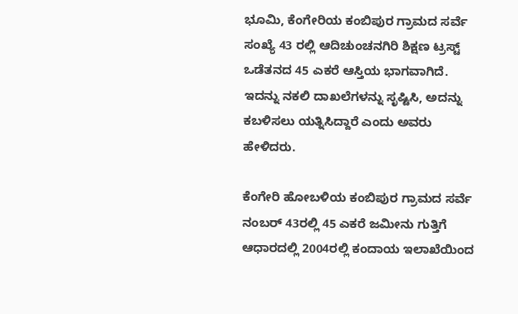ಭೂಮಿ, ಕೆಂಗೇರಿಯ ಕಂಬಿಪುರ ಗ್ರಾಮದ ಸರ್ವೆ ಸಂಖ್ಯೆ 43 ರಲ್ಲಿ ಆದಿಚುಂಚನಗಿರಿ ಶಿಕ್ಷಣ ಟ್ರಸ್ಟ್ ಒಡೆತನದ 45 ಎಕರೆ ಆಸ್ತಿಯ ಭಾಗವಾಗಿದೆ. ಇದನ್ನು ನಕಲಿ ದಾಖಲೆಗಳನ್ನು ಸೃಷ್ಟಿಸಿ, ಅದನ್ನು ಕಬಳಿಸಲು ಯತ್ನಿಸಿದ್ದಾರೆ ಎಂದು ಅವರು ಹೇಳಿದರು.

ಕೆಂಗೇರಿ ಹೋಬಳಿಯ ಕಂಬಿಪುರ ಗ್ರಾಮದ ಸರ್ವೆ ನಂಬರ್ 43ರಲ್ಲಿ 45 ಎಕರೆ ಜಮೀನು ಗುತ್ತಿಗೆ ಆಧಾರದಲ್ಲಿ 2004ರಲ್ಲಿ ಕಂದಾಯ ಇಲಾಖೆಯಿಂದ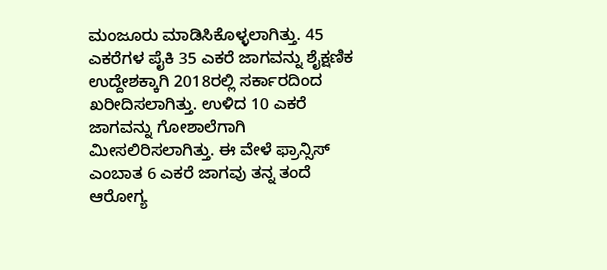ಮಂಜೂರು ಮಾಡಿಸಿಕೊಳ್ಳಲಾಗಿತ್ತು. 45 ಎಕರೆಗಳ ಪೈಕಿ 35 ಎಕರೆ ಜಾಗವನ್ನು ಶೈಕ್ಷಣಿಕ ಉದ್ದೇಶಕ್ಕಾಗಿ 2018ರಲ್ಲಿ ಸರ್ಕಾರದಿಂದ ಖರೀದಿಸಲಾಗಿತ್ತು. ಉಳಿದ 10 ಎಕರೆ ಜಾಗವನ್ನು ಗೋಶಾಲೆಗಾಗಿ ಮೀಸಲಿರಿಸಲಾಗಿತ್ತು. ಈ ವೇಳೆ ಫ್ರಾನ್ಸಿಸ್ ಎಂಬಾತ 6 ಎಕರೆ ಜಾಗವು ತನ್ನ ತಂದೆ ಆರೋಗ್ಯ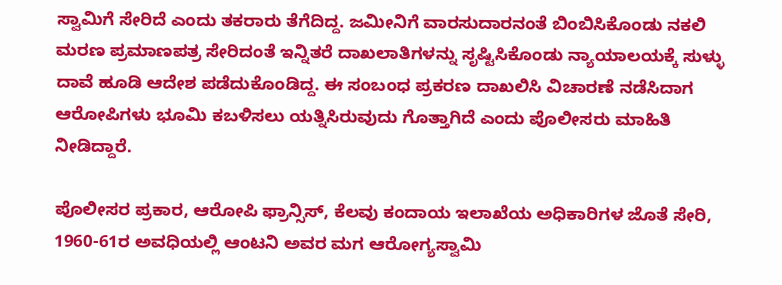ಸ್ವಾಮಿಗೆ ಸೇರಿದೆ ಎಂದು ತಕರಾರು ತೆಗೆದಿದ್ದ. ಜಮೀನಿಗೆ ವಾರಸುದಾರನಂತೆ ಬಿಂಬಿಸಿಕೊಂಡು ನಕಲಿ ಮರಣ ಪ್ರಮಾಣಪತ್ರ ಸೇರಿದಂತೆ ಇನ್ನಿತರೆ ದಾಖಲಾತಿಗಳನ್ನು ಸೃಷ್ಟಿಸಿಕೊಂಡು ನ್ಯಾಯಾಲಯಕ್ಕೆ ಸುಳ್ಳು ದಾವೆ ಹೂಡಿ ಆದೇಶ ಪಡೆದುಕೊಂಡಿದ್ದ. ಈ ಸಂಬಂಧ ಪ್ರಕರಣ ದಾಖಲಿಸಿ ವಿಚಾರಣೆ ನಡೆಸಿದಾಗ ಆರೋಪಿಗಳು ಭೂಮಿ ಕಬಳಿಸಲು ಯತ್ನಿಸಿರುವುದು ಗೊತ್ತಾಗಿದೆ ಎಂದು ಪೊಲೀಸರು ಮಾಹಿತಿ ನೀಡಿದ್ದಾರೆ.

ಪೊಲೀಸರ ಪ್ರಕಾರ, ಆರೋಪಿ ಫ್ರಾನ್ಸಿಸ್, ಕೆಲವು ಕಂದಾಯ ಇಲಾಖೆಯ ಅಧಿಕಾರಿಗಳ ಜೊತೆ ಸೇರಿ, 1960-61ರ ಅವಧಿಯಲ್ಲಿ ಆಂಟನಿ ಅವರ ಮಗ ಆರೋಗ್ಯಸ್ವಾಮಿ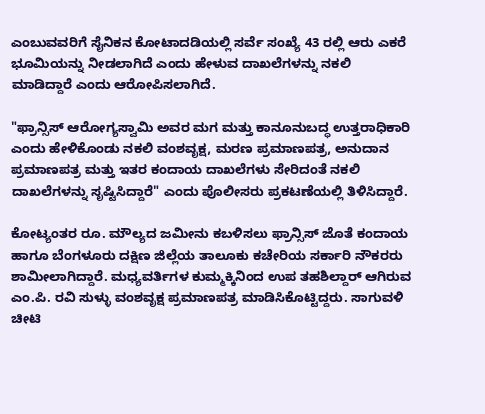ಎಂಬುವವರಿಗೆ ಸೈನಿಕನ ಕೋಟಾದಡಿಯಲ್ಲಿ ಸರ್ವೆ ಸಂಖ್ಯೆ 43 ರಲ್ಲಿ ಆರು ಎಕರೆ ಭೂಮಿಯನ್ನು ನೀಡಲಾಗಿದೆ ಎಂದು ಹೇಳುವ ದಾಖಲೆಗಳನ್ನು ನಕಲಿ ಮಾಡಿದ್ದಾರೆ ಎಂದು ಆರೋಪಿಸಲಾಗಿದೆ.

"ಫ್ರಾನ್ಸಿಸ್ ಆರೋಗ್ಯಸ್ವಾಮಿ ಅವರ ಮಗ ಮತ್ತು ಕಾನೂನುಬದ್ಧ ಉತ್ತರಾಧಿಕಾರಿ ಎಂದು ಹೇಳಿಕೊಂಡು ನಕಲಿ ವಂಶವೃಕ್ಷ, ಮರಣ ಪ್ರಮಾಣಪತ್ರ, ಅನುದಾನ ಪ್ರಮಾಣಪತ್ರ ಮತ್ತು ಇತರ ಕಂದಾಯ ದಾಖಲೆಗಳು ಸೇರಿದಂತೆ ನಕಲಿ ದಾಖಲೆಗಳನ್ನು ಸೃಷ್ಟಿಸಿದ್ದಾರೆ" ಎಂದು ಪೊಲೀಸರು ಪ್ರಕಟಣೆಯಲ್ಲಿ ತಿಳಿಸಿದ್ದಾರೆ.

ಕೋಟ್ಯಂತರ ರೂ. ಮೌಲ್ಯದ ಜಮೀನು ಕಬಳಿಸಲು ಫ್ರಾನ್ಸಿಸ್ ಜೊತೆ ಕಂದಾಯ ಹಾಗೂ ಬೆಂಗಳೂರು ದಕ್ಷಿಣ ಜಿಲ್ಲೆಯ ತಾಲೂಕು ಕಚೇರಿಯ ಸರ್ಕಾರಿ ನೌಕರರು ಶಾಮೀಲಾಗಿದ್ದಾರೆ. ಮಧ್ಯವರ್ತಿಗಳ ಕುಮ್ಮಕ್ಕಿನಿಂದ ಉಪ ತಹಶಿಲ್ದಾರ್ ಆಗಿರುವ ಎಂ.ಪಿ. ರವಿ ಸುಳ್ಳು ವಂಶವೃಕ್ಷ ಪ್ರಮಾಣಪತ್ರ ಮಾಡಿಸಿಕೊಟ್ಟಿದ್ದರು. ಸಾಗುವಳಿ ಚೀಟಿ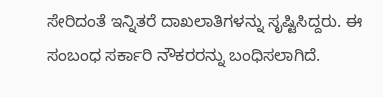ಸೇರಿದಂತೆ ಇನ್ನಿತರೆ ದಾಖಲಾತಿಗಳನ್ನು ಸೃಷ್ಟಿಸಿದ್ದರು. ಈ ಸಂಬಂಧ ಸರ್ಕಾರಿ ನೌಕರರನ್ನು ಬಂಧಿಸಲಾಗಿದೆ.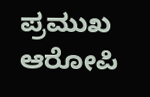ಪ್ರಮುಖ ಆರೋಪಿ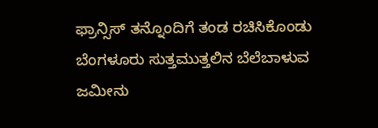ಫ್ರಾನ್ಸಿಸ್ ತನ್ನೊಂದಿಗೆ ತಂಡ ರಚಿಸಿಕೊಂಡು ಬೆಂಗಳೂರು ಸುತ್ತಮುತ್ತಲಿನ ಬೆಲೆಬಾಳುವ ಜಮೀನು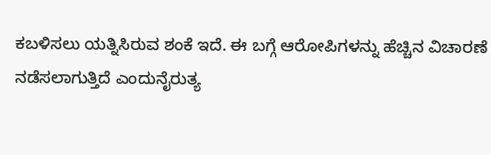ಕಬಳಿಸಲು ಯತ್ನಿಸಿರುವ ಶಂಕೆ ಇದೆ. ಈ ಬಗ್ಗೆ ಆರೋಪಿಗಳನ್ನು ಹೆಚ್ಚಿನ ವಿಚಾರಣೆ ನಡೆಸಲಾಗುತ್ತಿದೆ ಎಂದುನೈರುತ್ಯ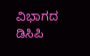ವಿಭಾಗದ ಡಿಸಿಪಿ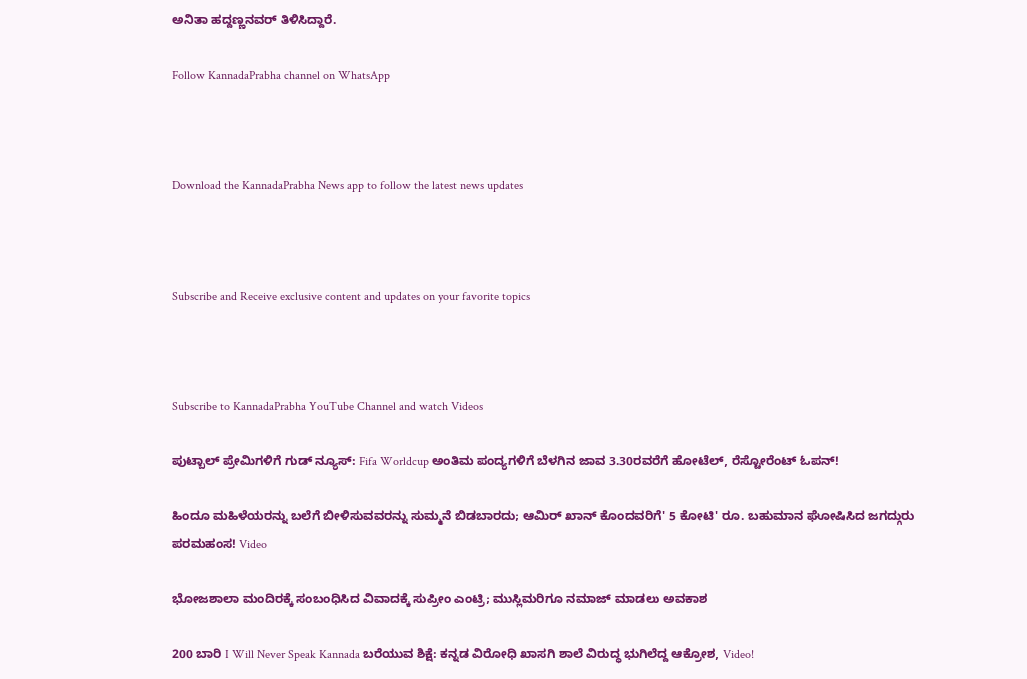ಅನಿತಾ ಹದ್ದಣ್ಣನವರ್ ತಿಳಿಸಿದ್ದಾರೆ.

Follow KannadaPrabha channel on WhatsApp



Download the KannadaPrabha News app to follow the latest news updates



Subscribe and Receive exclusive content and updates on your favorite topics



Subscribe to KannadaPrabha YouTube Channel and watch Videos

ಪುಟ್ಬಾಲ್ ಪ್ರೇಮಿಗಳಿಗೆ ಗುಡ್ ನ್ಯೂಸ್: Fifa Worldcup ಅಂತಿಮ ಪಂದ್ಯಗಳಿಗೆ ಬೆಳಗಿನ ಜಾವ 3.30ರವರೆಗೆ ಹೋಟೆಲ್, ರೆಸ್ಟೋರೆಂಟ್ ಓಪನ್!

ಹಿಂದೂ ಮಹಿಳೆಯರನ್ನು ಬಲೆಗೆ ಬೀಳಿಸುವವರನ್ನು ಸುಮ್ಮನೆ ಬಿಡಬಾರದು; ಆಮಿರ್ ಖಾನ್ ಕೊಂದವರಿಗೆ' 5 ಕೋಟಿ' ರೂ. ಬಹುಮಾನ ಘೋಷಿಸಿದ ಜಗದ್ಗುರು ಪರಮಹಂಸ! Video

ಭೋಜಶಾಲಾ ಮಂದಿರಕ್ಕೆ ಸಂಬಂಧಿಸಿದ ವಿವಾದಕ್ಕೆ ಸುಪ್ರೀಂ ಎಂಟ್ರಿ; ಮುಸ್ಲಿಮರಿಗೂ ನಮಾಜ್ ಮಾಡಲು ಅವಕಾಶ

200 ಬಾರಿ I Will Never Speak Kannada ಬರೆಯುವ ಶಿಕ್ಷೆ: ಕನ್ನಡ ವಿರೋಧಿ ಖಾಸಗಿ ಶಾಲೆ ವಿರುದ್ಧ ಭುಗಿಲೆದ್ದ ಆಕ್ರೋಶ, Video!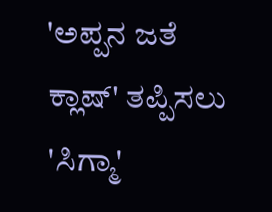'ಅಪ್ಪನ ಜತೆ ಕ್ಲಾಷ್' ತಪ್ಪಿಸಲು 'ಸಿಗ್ಮಾ'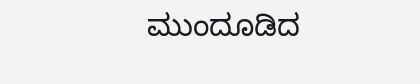ಮುಂದೂಡಿದ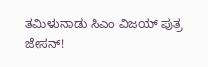ತಮಿಳುನಾಡು ಸಿಎಂ ವಿಜಯ್ ಪುತ್ರ ಜೇಸನ್!